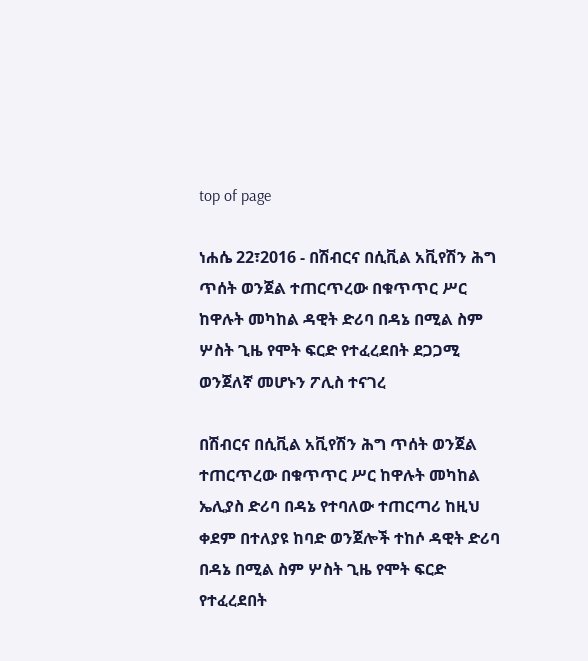top of page

ነሐሴ 22፣2016 - በሽብርና በሲቪል አቪየሽን ሕግ ጥሰት ወንጀል ተጠርጥረው በቁጥጥር ሥር ከዋሉት መካከል ዳዊት ድሪባ በዳኔ በሚል ስም ሦስት ጊዜ የሞት ፍርድ የተፈረደበት ደጋጋሚ ወንጀለኛ መሆኑን ፖሊስ ተናገረ

በሽብርና በሲቪል አቪየሽን ሕግ ጥሰት ወንጀል ተጠርጥረው በቁጥጥር ሥር ከዋሉት መካከል ኤሊያስ ድሪባ በዳኔ የተባለው ተጠርጣሪ ከዚህ ቀደም በተለያዩ ከባድ ወንጀሎች ተከሶ ዳዊት ድሪባ በዳኔ በሚል ስም ሦስት ጊዜ የሞት ፍርድ የተፈረደበት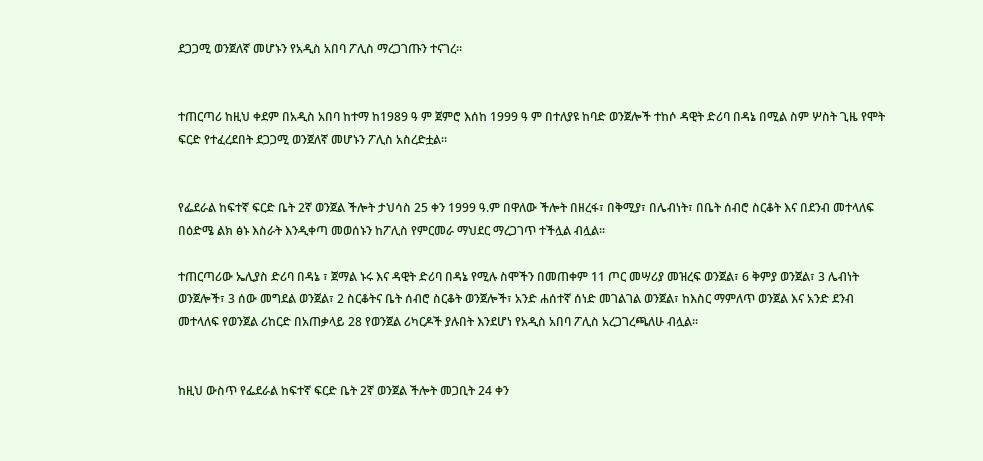ደጋጋሚ ወንጀለኛ መሆኑን የአዲስ አበባ ፖሊስ ማረጋገጡን ተናገረ፡፡


ተጠርጣሪ ከዚህ ቀደም በአዲስ አበባ ከተማ ከ1989 ዓ ም ጀምሮ እሰከ 1999 ዓ ም በተለያዩ ከባድ ወንጀሎች ተከሶ ዳዊት ድሪባ በዳኔ በሚል ስም ሦስት ጊዜ የሞት ፍርድ የተፈረደበት ደጋጋሚ ወንጀለኛ መሆኑን ፖሊስ አስረድቷል።


የፌደራል ከፍተኛ ፍርድ ቤት 2ኛ ወንጀል ችሎት ታህሳስ 25 ቀን 1999 ዓ.ም በዋለው ችሎት በዘረፋ፣ በቅሚያ፣ በሌብነት፣ በቤት ሰብሮ ስርቆት እና በደንብ መተላለፍ በዕድሜ ልክ ፅኑ እስራት እንዲቀጣ መወሰኑን ከፖሊስ የምርመራ ማህደር ማረጋገጥ ተችሏል ብሏል።

ተጠርጣሪው ኤሊያስ ድሪባ በዳኔ ፣ ጀማል ኑሩ እና ዳዊት ድሪባ በዳኔ የሚሉ ስሞችን በመጠቀም 11 ጦር መሣሪያ መዝረፍ ወንጀል፣ 6 ቅምያ ወንጀል፣ 3 ሌብነት ወንጀሎች፣ 3 ሰው መግደል ወንጀል፣ 2 ስርቆትና ቤት ሰብሮ ስርቆት ወንጀሎች፣ አንድ ሐሰተኛ ሰነድ መገልገል ወንጀል፣ ከእስር ማምለጥ ወንጀል እና አንድ ደንብ መተላለፍ የወንጀል ሪከርድ በአጠቃላይ 28 የወንጀል ሪካርዶች ያሉበት እንደሆነ የአዲስ አበባ ፖሊስ አረጋገረጫለሁ ብሏል፡፡


ከዚህ ውስጥ የፌደራል ከፍተኛ ፍርድ ቤት 2ኛ ወንጀል ችሎት መጋቢት 24 ቀን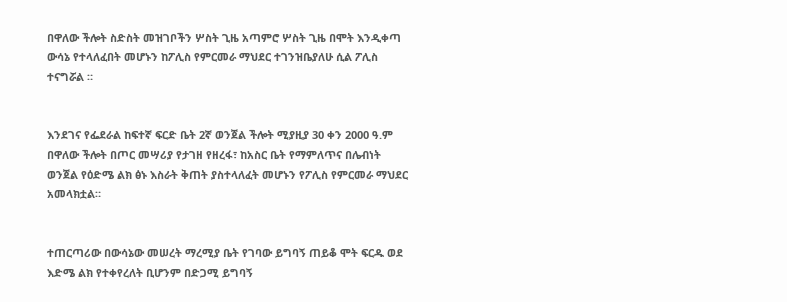በዋለው ችሎት ስድስት መዝገቦችን ሦስት ጊዜ አጣምሮ ሦስት ጊዜ በሞት እንዲቀጣ ውሳኔ የተላለፈበት መሆኑን ከፖሊስ የምርመራ ማህደር ተገንዝቤያለሁ ሲል ፖሊስ ተናግሯል ።


እንደገና የፌደራል ከፍተኛ ፍርድ ቤት 2ኛ ወንጀል ችሎት ሚያዚያ 30 ቀን 2000 ዓ.ም በዋለው ችሎት በጦር መሣሪያ የታገዘ የዘረፋ፣ ከአስር ቤት የማምለጥና በሌብነት ወንጀል የዕድሜ ልክ ፅኑ እስራት ቅጠት ያስተላለፈት መሆኑን የፖሊስ የምርመራ ማህደር አመላክቷል።


ተጠርጣሪው በውሳኔው መሠረት ማረሚያ ቤት የገባው ይግባኝ ጠይቆ ሞት ፍርዱ ወደ እድሜ ልክ የተቀየረለት ቢሆንም በድጋሚ ይግባኝ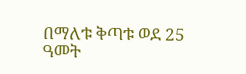በማለቱ ቅጣቱ ወደ 25 ዓመት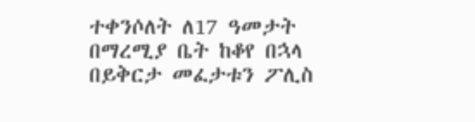ተቀንሶለት ለ17 ዓመታት በማረሚያ ቤት ከቆየ በኋላ በይቅርታ መፈታቱን ፖሊስ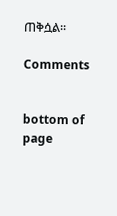ጠቅሷል፡፡

Comments


bottom of page